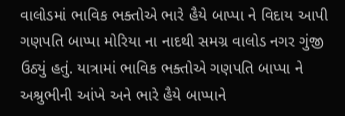વાલોડમાં ભાવિક ભક્તોએ ભારે હૈયે બાપ્પા ને વિદાય આપી
ગણપતિ બાપ્પા મોરિયા ના નાદથી સમગ્ર વાલોડ નગર ગુંજી ઉઠ્યું હતું. યાત્રામાં ભાવિક ભક્તોએ ગણપતિ બાપ્પા ને અશ્રુભીની આંખે અને ભારે હૈયે બાપ્પાને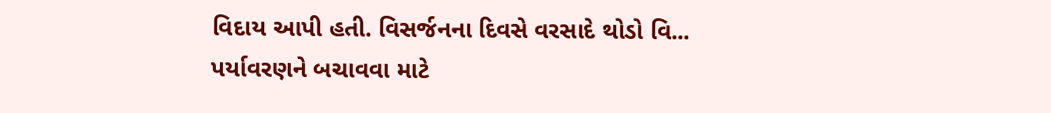વિદાય આપી હતી. વિસર્જનના દિવસે વરસાદે થોડો વિ...
પર્યાવરણને બચાવવા માટે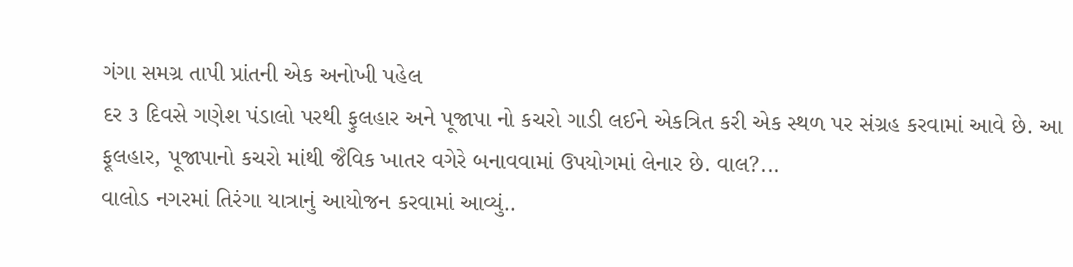ગંગા સમગ્ર તાપી પ્રાંતની એક અનોખી પહેલ
દર ૩ દિવસે ગણેશ પંડાલો પરથી ફુલહાર અને પૂજાપા નો કચરો ગાડી લઈને એકત્રિત કરી એક સ્થળ પર સંગ્રહ કરવામાં આવે છે. આ ફૂલહાર, પૂજાપાનો કચરો માંથી જૈવિક ખાતર વગેરે બનાવવામાં ઉપયોગમાં લેનાર છે. વાલ?...
વાલોડ નગરમાં તિરંગા યાત્રાનું આયોજન કરવામાં આવ્યું..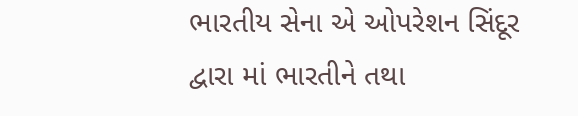ભારતીય સેના એ ઓપરેશન સિંદૂર દ્વારા માં ભારતીને તથા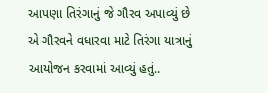આપણા તિરંગાનું જે ગૌરવ અપાવ્યું છે એ ગૌરવને વધારવા માટે તિરંગા યાત્રાનું આયોજન કરવામાં આવ્યું હતું..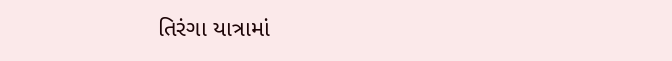તિરંગા યાત્રામાં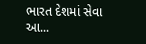ભારત દેશમાં સેવા આ...